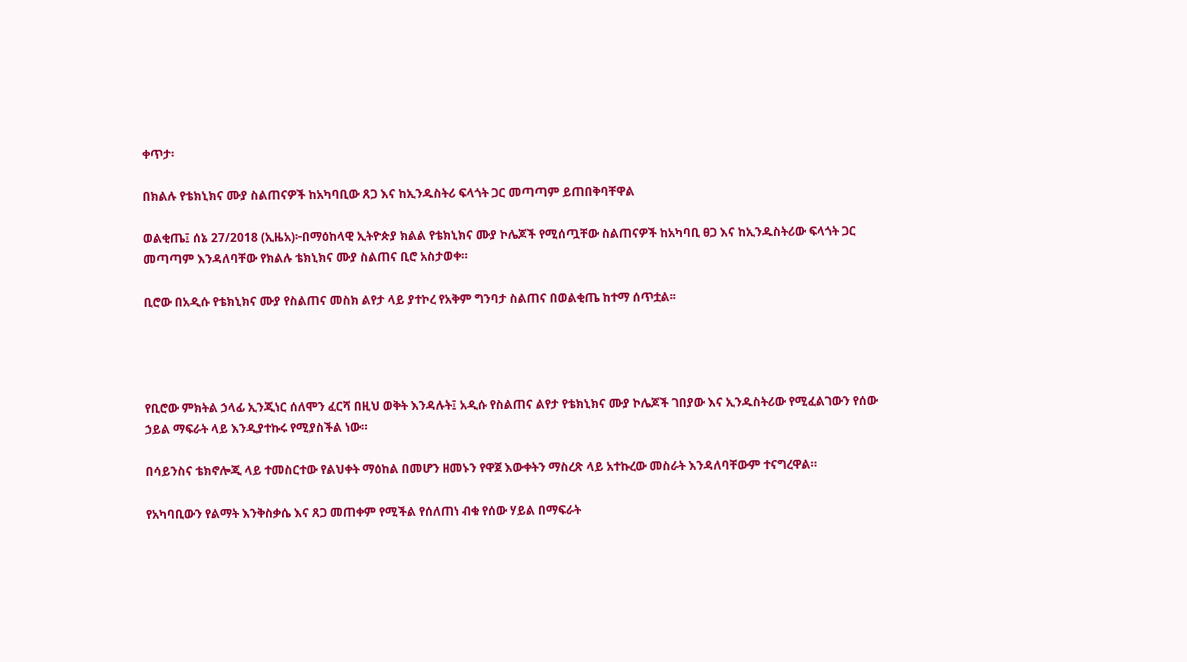ቀጥታ፡

በክልሉ የቴክኒክና ሙያ ስልጠናዎች ከአካባቢው ጸጋ እና ከኢንዱስትሪ ፍላጎት ጋር መጣጣም ይጠበቅባቸዋል

ወልቂጤ፤ ሰኔ 27/2018 (ኢዜአ)፦በማዕከላዊ ኢትዮጵያ ክልል የቴክኒክና ሙያ ኮሌጆች የሚሰጧቸው ስልጠናዎች ከአካባቢ ፀጋ እና ከኢንዱስትሪው ፍላጎት ጋር መጣጣም እንዳለባቸው የክልሉ ቴክኒክና ሙያ ስልጠና ቢሮ አስታወቀ።

ቢሮው በአዲሱ የቴክኒክና ሙያ የስልጠና መስክ ልየታ ላይ ያተኮረ የአቅም ግንባታ ስልጠና በወልቂጤ ከተማ ሰጥቷል፡፡




የቢሮው ምክትል ኃላፊ ኢንጂነር ሰለሞን ፈርሻ በዚህ ወቅት እንዳሉት፤ አዲሱ የስልጠና ልየታ የቴክኒክና ሙያ ኮሌጆች ገበያው እና ኢንዱስትሪው የሚፈልገውን የሰው ኃይል ማፍራት ላይ እንዲያተኩሩ የሚያስችል ነው።

በሳይንስና ቴክኖሎጂ ላይ ተመስርተው የልህቀት ማዕከል በመሆን ዘመኑን የዋጀ እውቀትን ማስረጽ ላይ አተኩረው መስራት እንዳለባቸውም ተናግረዋል።

የአካባቢውን የልማት እንቅስቃሴ እና ጸጋ መጠቀም የሚችል የሰለጠነ ብቁ የሰው ሃይል በማፍራት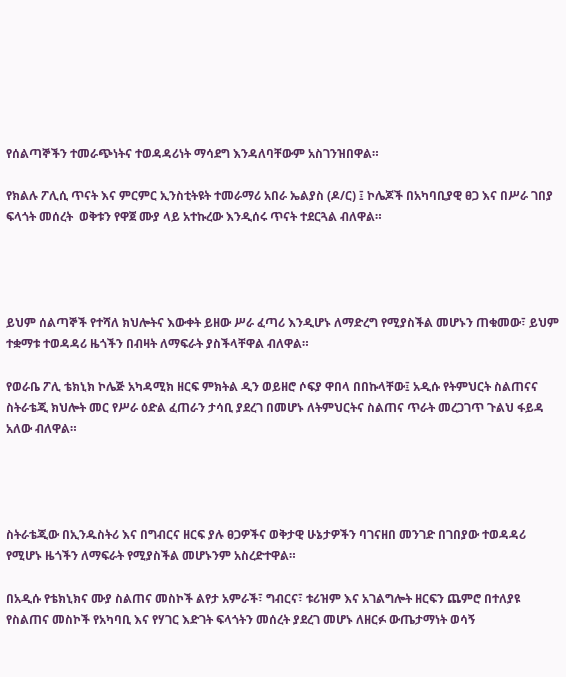የሰልጣኞችን ተመራጭነትና ተወዳዳሪነት ማሳደግ እንዳለባቸውም አስገንዝበዋል።

የክልሉ ፖሊሲ ጥናት እና ምርምር ኢንስቲትዩት ተመራማሪ አበራ ኤልያስ (ዶ/ር) ፤ ኮሌጆች በአካባቢያዊ ፀጋ እና በሥራ ገበያ ፍላጎት መሰረት  ወቅቱን የዋጀ ሙያ ላይ አተኩረው እንዲሰሩ ጥናት ተደርጓል ብለዋል።




ይህም ሰልጣኞች የተሻለ ክህሎትና እውቀት ይዘው ሥራ ፈጣሪ እንዲሆኑ ለማድረግ የሚያስችል መሆኑን ጠቁመው፣ ይህም ተቋማቱ ተወዳዳሪ ዜጎችን በብዛት ለማፍራት ያስችላቸዋል ብለዋል።

የወራቤ ፖሊ ቴክኒክ ኮሌጅ አካዳሚክ ዘርፍ ምክትል ዲን ወይዘሮ ሶፍያ ዋበላ በበኩላቸው፤ አዲሱ የትምህርት ስልጠናና ስትራቴጂ ክህሎት መር የሥራ ዕድል ፈጠራን ታሳቢ ያደረገ በመሆኑ ለትምህርትና ስልጠና ጥራት መረጋገጥ ጉልህ ፋይዳ አለው ብለዋል።




ስትራቴጂው በኢንዱስትሪ እና በግብርና ዘርፍ ያሉ ፀጋዎችና ወቅታዊ ሁኔታዎችን ባገናዘበ መንገድ በገበያው ተወዳዳሪ የሚሆኑ ዜጎችን ለማፍራት የሚያስችል መሆኑንም አስረድተዋል።

በአዲሱ የቴክኒክና ሙያ ስልጠና መስኮች ልየታ አምራች፣ ግብርና፣ ቱሪዝም እና አገልግሎት ዘርፍን ጨምሮ በተለያዩ የስልጠና መስኮች የአካባቢ እና የሃገር እድገት ፍላጎትን መሰረት ያደረገ መሆኑ ለዘርፉ ውጤታማነት ወሳኝ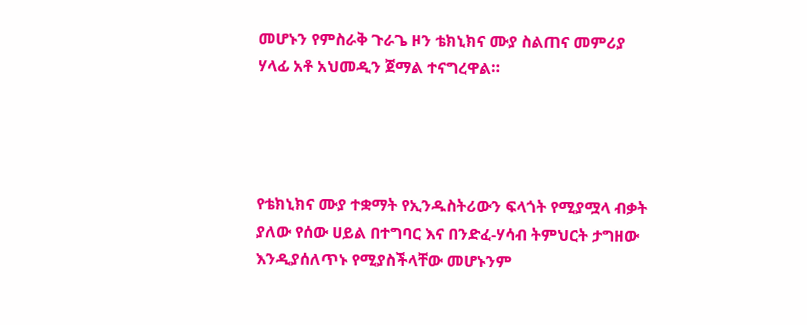መሆኑን የምስራቅ ጉራጌ ዞን ቴክኒክና ሙያ ስልጠና መምሪያ ሃላፊ አቶ አህመዲን ጀማል ተናግረዋል።




የቴክኒክና ሙያ ተቋማት የኢንዱስትሪውን ፍላጎት የሚያሟላ ብቃት ያለው የሰው ሀይል በተግባር እና በንድፈ-ሃሳብ ትምህርት ታግዘው እንዲያሰለጥኑ የሚያስችላቸው መሆኑንም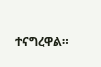ተናግረዋል።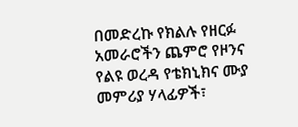በመድረኩ የክልሉ የዘርፉ አመራሮችን ጨምሮ የዞንና የልዩ ወረዳ የቴክኒክና ሙያ መምሪያ ሃላፊዎች፣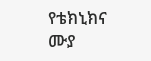የቴክኒክና ሙያ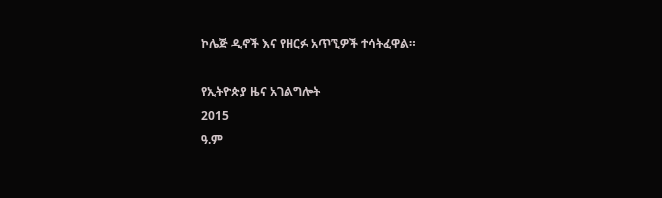ኮሌጅ ዲኖች እና የዘርፉ አጥኚዎች ተሳትፈዋል።

የኢትዮጵያ ዜና አገልግሎት
2015
ዓ.ም